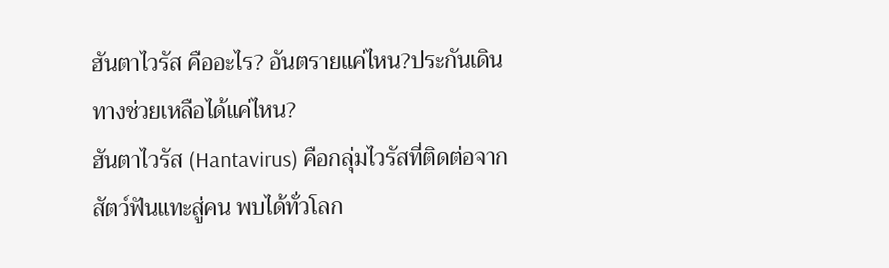ฮันตาไวรัส คืออะไร? อันตรายแค่ไหน?ประกันเดินทางช่วยเหลือได้แค่ไหน?
ฮันตาไวรัส (Hantavirus) คือกลุ่มไวรัสที่ติดต่อจากสัตว์ฟันแทะสู่คน พบได้ทั่วโลก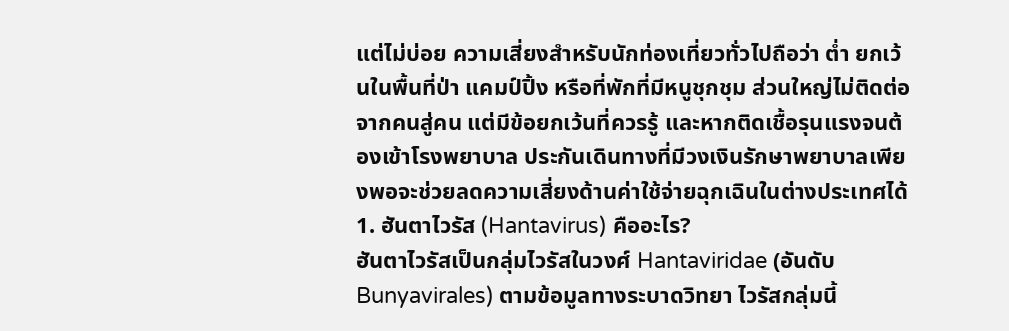แต่ไม่บ่อย ความเสี่ยงสำหรับนักท่องเที่ยวทั่วไปถือว่า ต่ำ ยกเว้นในพื้นที่ป่า แคมป์ปิ้ง หรือที่พักที่มีหนูชุกชุม ส่วนใหญ่ไม่ติดต่อจากคนสู่คน แต่มีข้อยกเว้นที่ควรรู้ และหากติดเชื้อรุนแรงจนต้องเข้าโรงพยาบาล ประกันเดินทางที่มีวงเงินรักษาพยาบาลเพียงพอจะช่วยลดความเสี่ยงด้านค่าใช้จ่ายฉุกเฉินในต่างประเทศได้
1. ฮันตาไวรัส (Hantavirus) คืออะไร?
ฮันตาไวรัสเป็นกลุ่มไวรัสในวงศ์ Hantaviridae (อันดับ Bunyavirales) ตามข้อมูลทางระบาดวิทยา ไวรัสกลุ่มนี้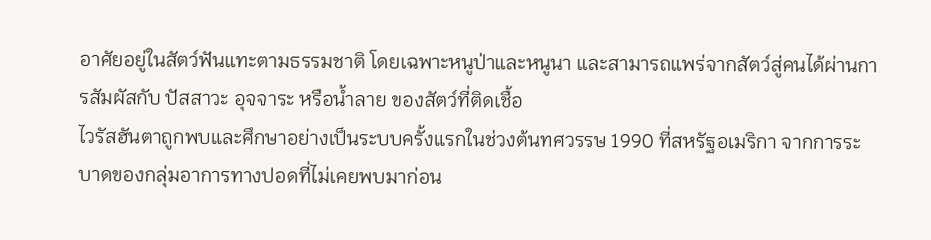อาศัยอยู่ในสัตว์ฟันแทะตามธรรมชาติ โดยเฉพาะหนูป่าและหนูนา และสามารถแพร่จากสัตว์สู่คนได้ผ่านการสัมผัสกับ ปัสสาวะ อุจจาระ หรือน้ำลาย ของสัตว์ที่ติดเชื้อ
ไวรัสฮันตาถูกพบและศึกษาอย่างเป็นระบบครั้งแรกในช่วงต้นทศวรรษ 1990 ที่สหรัฐอเมริกา จากการระบาดของกลุ่มอาการทางปอดที่ไม่เคยพบมาก่อน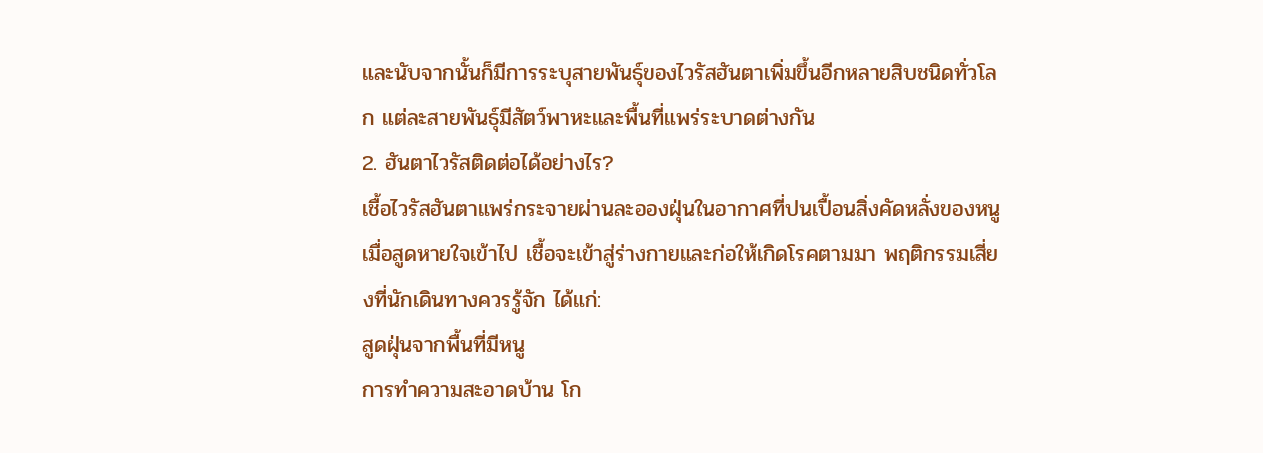และนับจากนั้นก็มีการระบุสายพันธุ์ของไวรัสฮันตาเพิ่มขึ้นอีกหลายสิบชนิดทั่วโลก แต่ละสายพันธุ์มีสัตว์พาหะและพื้นที่แพร่ระบาดต่างกัน
2. ฮันตาไวรัสติดต่อได้อย่างไร?
เชื้อไวรัสฮันตาแพร่กระจายผ่านละอองฝุ่นในอากาศที่ปนเปื้อนสิ่งคัดหลั่งของหนู เมื่อสูดหายใจเข้าไป เชื้อจะเข้าสู่ร่างกายและก่อให้เกิดโรคตามมา พฤติกรรมเสี่ยงที่นักเดินทางควรรู้จัก ได้แก่:
สูดฝุ่นจากพื้นที่มีหนู
การทำความสะอาดบ้าน โก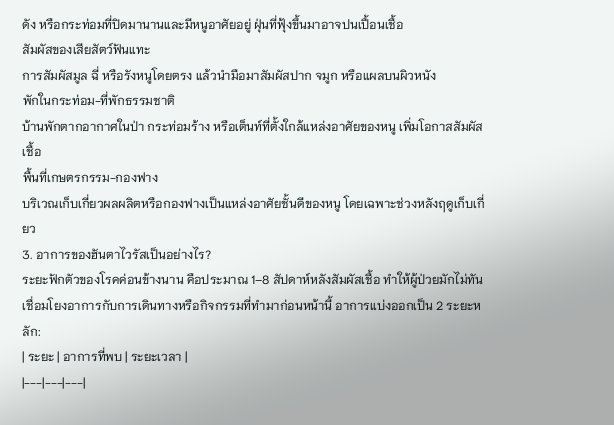ดัง หรือกระท่อมที่ปิดมานานและมีหนูอาศัยอยู่ ฝุ่นที่ฟุ้งขึ้นมาอาจปนเปื้อนเชื้อ
สัมผัสของเสียสัตว์ฟันแทะ
การสัมผัสมูล ฉี่ หรือรังหนูโดยตรง แล้วนำมือมาสัมผัสปาก จมูก หรือแผลบนผิวหนัง
พักในกระท่อม-ที่พักธรรมชาติ
บ้านพักตากอากาศในป่า กระท่อมร้าง หรือเต็นท์ที่ตั้งใกล้แหล่งอาศัยของหนู เพิ่มโอกาสสัมผัสเชื้อ
พื้นที่เกษตรกรรม-กองฟาง
บริเวณเก็บเกี่ยวผลผลิตหรือกองฟางเป็นแหล่งอาศัยชั้นดีของหนู โดยเฉพาะช่วงหลังฤดูเก็บเกี่ยว
3. อาการของฮันตาไวรัสเป็นอย่างไร?
ระยะฟักตัวของโรคค่อนข้างนาน คือประมาณ 1–8 สัปดาห์หลังสัมผัสเชื้อ ทำให้ผู้ป่วยมักไม่ทันเชื่อมโยงอาการกับการเดินทางหรือกิจกรรมที่ทำมาก่อนหน้านี้ อาการแบ่งออกเป็น 2 ระยะหลัก:
| ระยะ | อาการที่พบ | ระยะเวลา |
|---|---|---|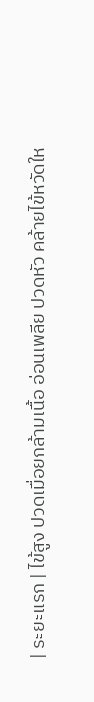| ระยะแรก | ไข้สูง ปวดเมื่อยกล้ามเนื้อ อ่อนเพลีย ปวดหัว คล้ายไข้หวัดให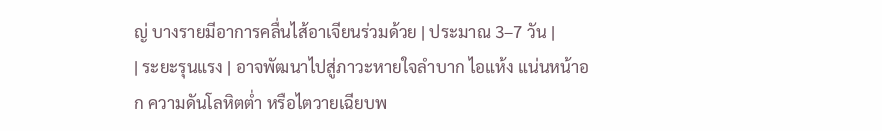ญ่ บางรายมีอาการคลื่นไส้อาเจียนร่วมด้วย | ประมาณ 3–7 วัน |
| ระยะรุนแรง | อาจพัฒนาไปสู่ภาวะหายใจลำบาก ไอแห้ง แน่นหน้าอก ความดันโลหิตต่ำ หรือไตวายเฉียบพ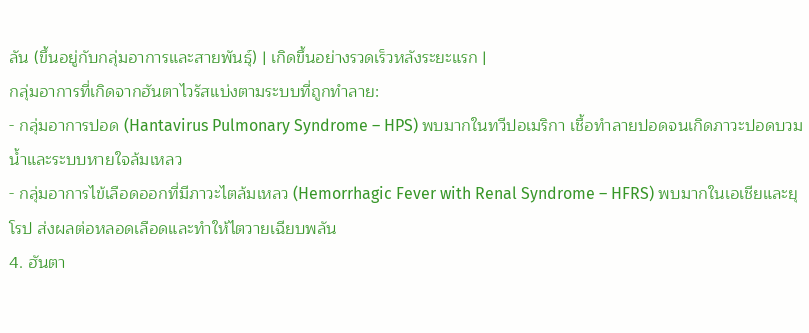ลัน (ขึ้นอยู่กับกลุ่มอาการและสายพันธุ์) | เกิดขึ้นอย่างรวดเร็วหลังระยะแรก |
กลุ่มอาการที่เกิดจากฮันตาไวรัสแบ่งตามระบบที่ถูกทำลาย:
- กลุ่มอาการปอด (Hantavirus Pulmonary Syndrome – HPS) พบมากในทวีปอเมริกา เชื้อทำลายปอดจนเกิดภาวะปอดบวมน้ำและระบบหายใจล้มเหลว
- กลุ่มอาการไข้เลือดออกที่มีภาวะไตล้มเหลว (Hemorrhagic Fever with Renal Syndrome – HFRS) พบมากในเอเชียและยุโรป ส่งผลต่อหลอดเลือดและทำให้ไตวายเฉียบพลัน
4. ฮันตา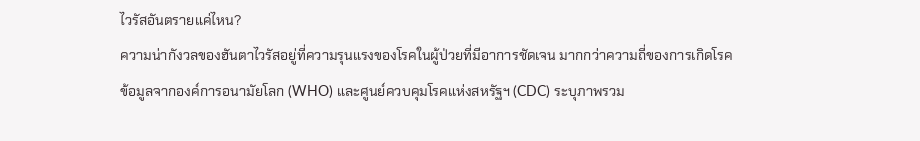ไวรัสอันตรายแค่ไหน?
ความน่ากังวลของฮันตาไวรัสอยู่ที่ความรุนแรงของโรคในผู้ป่วยที่มีอาการชัดเจน มากกว่าความถี่ของการเกิดโรค ข้อมูลจากองค์การอนามัยโลก (WHO) และศูนย์ควบคุมโรคแห่งสหรัฐฯ (CDC) ระบุภาพรวม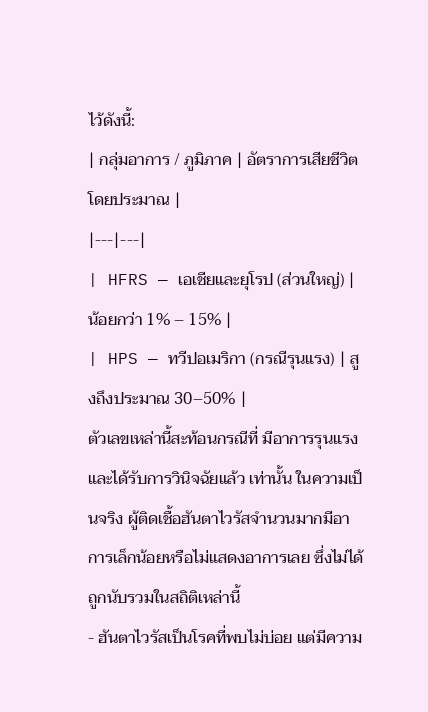ไว้ดังนี้:
| กลุ่มอาการ / ภูมิภาค | อัตราการเสียชีวิตโดยประมาณ |
|---|---|
| HFRS — เอเชียและยุโรป (ส่วนใหญ่) | น้อยกว่า 1% – 15% |
| HPS — ทวีปอเมริกา (กรณีรุนแรง) | สูงถึงประมาณ 30–50% |
ตัวเลขเหล่านี้สะท้อนกรณีที่ มีอาการรุนแรงและได้รับการวินิจฉัยแล้ว เท่านั้น ในความเป็นจริง ผู้ติดเชื้อฮันตาไวรัสจำนวนมากมีอาการเล็กน้อยหรือไม่แสดงอาการเลย ซึ่งไม่ได้ถูกนับรวมในสถิติเหล่านี้
- ฮันตาไวรัสเป็นโรคที่พบไม่บ่อย แต่มีความ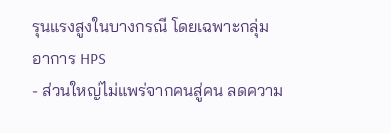รุนแรงสูงในบางกรณี โดยเฉพาะกลุ่มอาการ HPS
- ส่วนใหญ่ไม่แพร่จากคนสู่คน ลดความ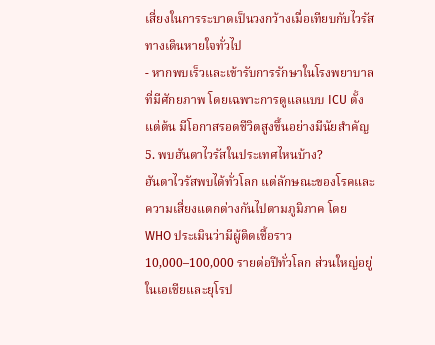เสี่ยงในการระบาดเป็นวงกว้างเมื่อเทียบกับไวรัสทางเดินหายใจทั่วไป
- หากพบเร็วและเข้ารับการรักษาในโรงพยาบาลที่มีศักยภาพ โดยเฉพาะการดูแลแบบ ICU ตั้งแต่ต้น มีโอกาสรอดชีวิตสูงขึ้นอย่างมีนัยสำคัญ
5. พบฮันตาไวรัสในประเทศไหนบ้าง?
ฮันตาไวรัสพบได้ทั่วโลก แต่ลักษณะของโรคและความเสี่ยงแตกต่างกันไปตามภูมิภาค โดย WHO ประเมินว่ามีผู้ติดเชื้อราว 10,000–100,000 รายต่อปีทั่วโลก ส่วนใหญ่อยู่ในเอเชียและยุโรป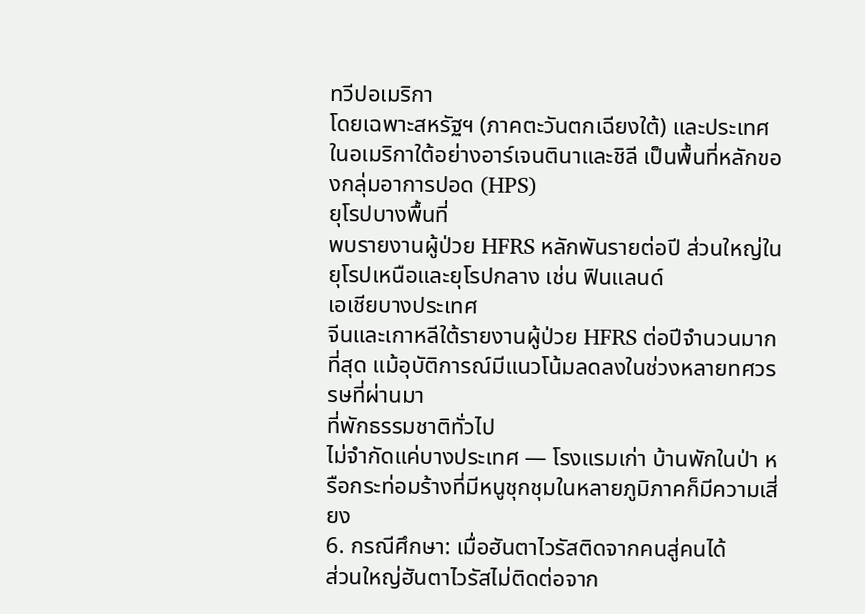ทวีปอเมริกา
โดยเฉพาะสหรัฐฯ (ภาคตะวันตกเฉียงใต้) และประเทศในอเมริกาใต้อย่างอาร์เจนตินาและชิลี เป็นพื้นที่หลักของกลุ่มอาการปอด (HPS)
ยุโรปบางพื้นที่
พบรายงานผู้ป่วย HFRS หลักพันรายต่อปี ส่วนใหญ่ในยุโรปเหนือและยุโรปกลาง เช่น ฟินแลนด์
เอเชียบางประเทศ
จีนและเกาหลีใต้รายงานผู้ป่วย HFRS ต่อปีจำนวนมากที่สุด แม้อุบัติการณ์มีแนวโน้มลดลงในช่วงหลายทศวรรษที่ผ่านมา
ที่พักธรรมชาติทั่วไป
ไม่จำกัดแค่บางประเทศ — โรงแรมเก่า บ้านพักในป่า หรือกระท่อมร้างที่มีหนูชุกชุมในหลายภูมิภาคก็มีความเสี่ยง
6. กรณีศึกษา: เมื่อฮันตาไวรัสติดจากคนสู่คนได้
ส่วนใหญ่ฮันตาไวรัสไม่ติดต่อจาก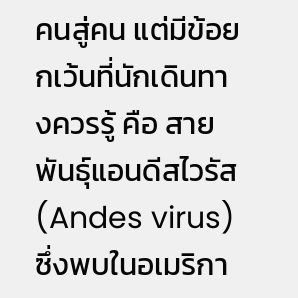คนสู่คน แต่มีข้อยกเว้นที่นักเดินทางควรรู้ คือ สายพันธุ์แอนดีสไวรัส (Andes virus) ซึ่งพบในอเมริกา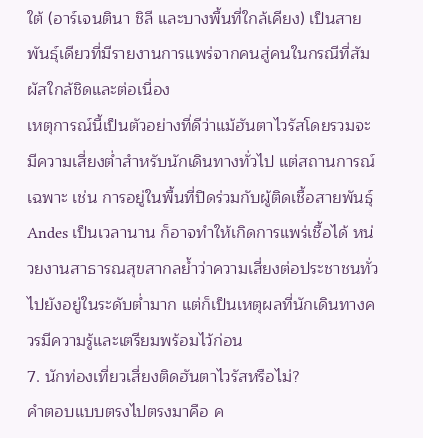ใต้ (อาร์เจนตินา ชิลี และบางพื้นที่ใกล้เคียง) เป็นสายพันธุ์เดียวที่มีรายงานการแพร่จากคนสู่คนในกรณีที่สัมผัสใกล้ชิดและต่อเนื่อง
เหตุการณ์นี้เป็นตัวอย่างที่ดีว่าแม้ฮันตาไวรัสโดยรวมจะมีความเสี่ยงต่ำสำหรับนักเดินทางทั่วไป แต่สถานการณ์เฉพาะ เช่น การอยู่ในพื้นที่ปิดร่วมกับผู้ติดเชื้อสายพันธุ์ Andes เป็นเวลานาน ก็อาจทำให้เกิดการแพร่เชื้อได้ หน่วยงานสาธารณสุขสากลย้ำว่าความเสี่ยงต่อประชาชนทั่วไปยังอยู่ในระดับต่ำมาก แต่ก็เป็นเหตุผลที่นักเดินทางควรมีความรู้และเตรียมพร้อมไว้ก่อน
7. นักท่องเที่ยวเสี่ยงติดฮันตาไวรัสหรือไม่?
คำตอบแบบตรงไปตรงมาคือ ค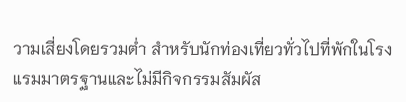วามเสี่ยงโดยรวมต่ำ สำหรับนักท่องเที่ยวทั่วไปที่พักในโรงแรมมาตรฐานและไม่มีกิจกรรมสัมผัส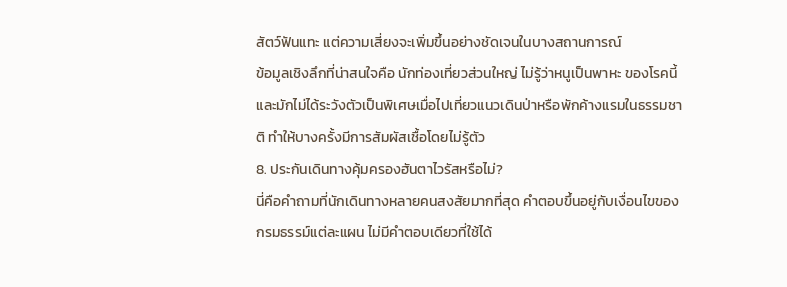สัตว์ฟันแทะ แต่ความเสี่ยงจะเพิ่มขึ้นอย่างชัดเจนในบางสถานการณ์
ข้อมูลเชิงลึกที่น่าสนใจคือ นักท่องเที่ยวส่วนใหญ่ ไม่รู้ว่าหนูเป็นพาหะ ของโรคนี้ และมักไม่ได้ระวังตัวเป็นพิเศษเมื่อไปเที่ยวแนวเดินป่าหรือพักค้างแรมในธรรมชาติ ทำให้บางครั้งมีการสัมผัสเชื้อโดยไม่รู้ตัว
8. ประกันเดินทางคุ้มครองฮันตาไวรัสหรือไม่?
นี่คือคำถามที่นักเดินทางหลายคนสงสัยมากที่สุด คำตอบขึ้นอยู่กับเงื่อนไขของกรมธรรม์แต่ละแผน ไม่มีคำตอบเดียวที่ใช้ได้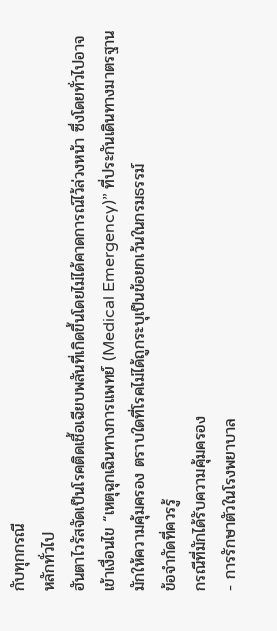กับทุกกรณี
หลักทั่วไป
ฮันตาไวรัสจัดเป็นโรคติดเชื้อเฉียบพลันที่เกิดขึ้นโดยไม่ได้คาดการณ์ไว้ล่วงหน้า ซึ่งโดยทั่วไปอาจเข้าเงื่อนไข “เหตุฉุกเฉินทางการแพทย์ (Medical Emergency)” ที่ประกันเดินทางมาตรฐานมักให้ความคุ้มครอง ตราบใดที่โรคไม่ได้ถูกระบุเป็นข้อยกเว้นในกรมธรรม์
ข้อจำกัดที่ควรรู้
กรณีที่มักได้รับความคุ้มครอง
- การรักษาตัวในโรงพยาบาล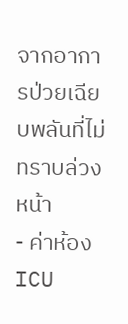จากอาการป่วยเฉียบพลันที่ไม่ทราบล่วงหน้า
- ค่าห้อง ICU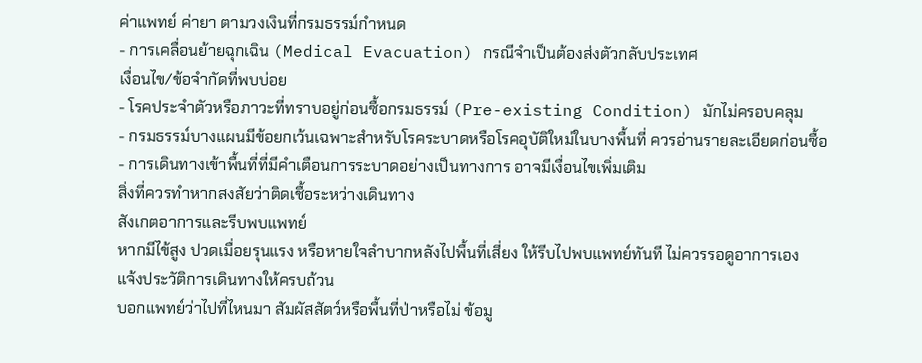ค่าแพทย์ ค่ายา ตามวงเงินที่กรมธรรม์กำหนด
- การเคลื่อนย้ายฉุกเฉิน (Medical Evacuation) กรณีจำเป็นต้องส่งตัวกลับประเทศ
เงื่อนไข/ข้อจำกัดที่พบบ่อย
- โรคประจำตัวหรือภาวะที่ทราบอยู่ก่อนซื้อกรมธรรม์ (Pre-existing Condition) มักไม่ครอบคลุม
- กรมธรรม์บางแผนมีข้อยกเว้นเฉพาะสำหรับโรคระบาดหรือโรคอุบัติใหม่ในบางพื้นที่ ควรอ่านรายละเอียดก่อนซื้อ
- การเดินทางเข้าพื้นที่ที่มีคำเตือนการระบาดอย่างเป็นทางการ อาจมีเงื่อนไขเพิ่มเติม
สิ่งที่ควรทำหากสงสัยว่าติดเชื้อระหว่างเดินทาง
สังเกตอาการและรีบพบแพทย์
หากมีไข้สูง ปวดเมื่อยรุนแรง หรือหายใจลำบากหลังไปพื้นที่เสี่ยง ให้รีบไปพบแพทย์ทันที ไม่ควรรอดูอาการเอง
แจ้งประวัติการเดินทางให้ครบถ้วน
บอกแพทย์ว่าไปที่ไหนมา สัมผัสสัตว์หรือพื้นที่ป่าหรือไม่ ข้อมู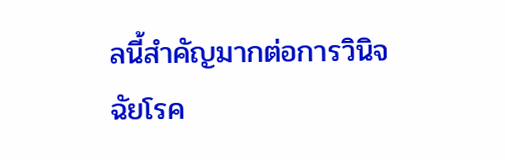ลนี้สำคัญมากต่อการวินิจฉัยโรค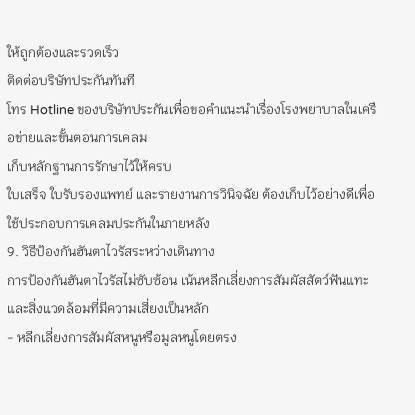ให้ถูกต้องและรวดเร็ว
ติดต่อบริษัทประกันทันที
โทร Hotline ของบริษัทประกันเพื่อขอคำแนะนำเรื่องโรงพยาบาลในเครือข่ายและขั้นตอนการเคลม
เก็บหลักฐานการรักษาไว้ให้ครบ
ใบเสร็จ ใบรับรองแพทย์ และรายงานการวินิจฉัย ต้องเก็บไว้อย่างดีเพื่อใช้ประกอบการเคลมประกันในภายหลัง
9. วิธีป้องกันฮันตาไวรัสระหว่างเดินทาง
การป้องกันฮันตาไวรัสไม่ซับซ้อน เน้นหลีกเลี่ยงการสัมผัสสัตว์ฟันแทะและสิ่งแวดล้อมที่มีความเสี่ยงเป็นหลัก
- หลีกเลี่ยงการสัมผัสหนูหรือมูลหนูโดยตรง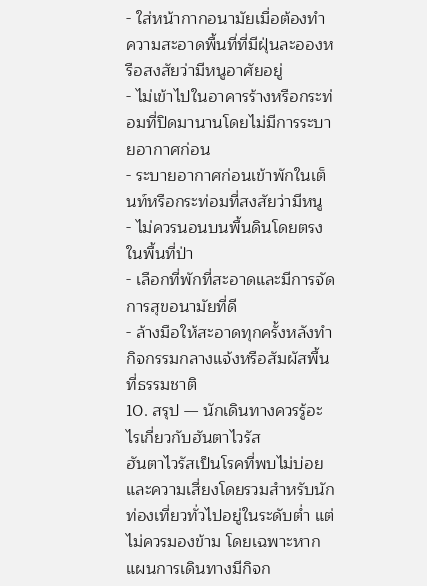- ใส่หน้ากากอนามัยเมื่อต้องทำความสะอาดพื้นที่ที่มีฝุ่นละอองหรือสงสัยว่ามีหนูอาศัยอยู่
- ไม่เข้าไปในอาคารร้างหรือกระท่อมที่ปิดมานานโดยไม่มีการระบายอากาศก่อน
- ระบายอากาศก่อนเข้าพักในเต็นท์หรือกระท่อมที่สงสัยว่ามีหนู
- ไม่ควรนอนบนพื้นดินโดยตรงในพื้นที่ป่า
- เลือกที่พักที่สะอาดและมีการจัดการสุขอนามัยที่ดี
- ล้างมือให้สะอาดทุกครั้งหลังทำกิจกรรมกลางแจ้งหรือสัมผัสพื้นที่ธรรมชาติ
10. สรุป — นักเดินทางควรรู้อะไรเกี่ยวกับฮันตาไวรัส
ฮันตาไวรัสเป็นโรคที่พบไม่บ่อยและความเสี่ยงโดยรวมสำหรับนักท่องเที่ยวทั่วไปอยู่ในระดับต่ำ แต่ไม่ควรมองข้าม โดยเฉพาะหากแผนการเดินทางมีกิจก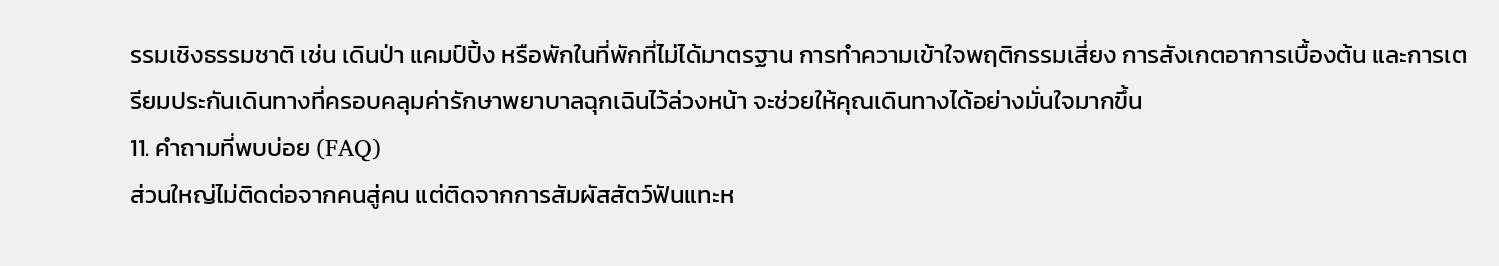รรมเชิงธรรมชาติ เช่น เดินป่า แคมป์ปิ้ง หรือพักในที่พักที่ไม่ได้มาตรฐาน การทำความเข้าใจพฤติกรรมเสี่ยง การสังเกตอาการเบื้องต้น และการเตรียมประกันเดินทางที่ครอบคลุมค่ารักษาพยาบาลฉุกเฉินไว้ล่วงหน้า จะช่วยให้คุณเดินทางได้อย่างมั่นใจมากขึ้น
11. คำถามที่พบบ่อย (FAQ)
ส่วนใหญ่ไม่ติดต่อจากคนสู่คน แต่ติดจากการสัมผัสสัตว์ฟันแทะห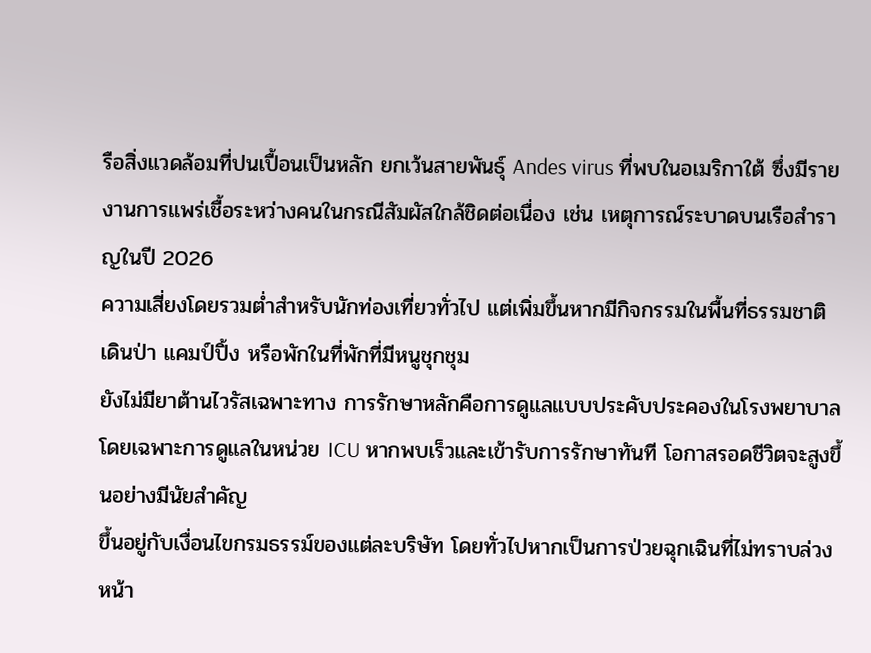รือสิ่งแวดล้อมที่ปนเปื้อนเป็นหลัก ยกเว้นสายพันธุ์ Andes virus ที่พบในอเมริกาใต้ ซึ่งมีรายงานการแพร่เชื้อระหว่างคนในกรณีสัมผัสใกล้ชิดต่อเนื่อง เช่น เหตุการณ์ระบาดบนเรือสำราญในปี 2026
ความเสี่ยงโดยรวมต่ำสำหรับนักท่องเที่ยวทั่วไป แต่เพิ่มขึ้นหากมีกิจกรรมในพื้นที่ธรรมชาติ เดินป่า แคมป์ปิ้ง หรือพักในที่พักที่มีหนูชุกชุม
ยังไม่มียาต้านไวรัสเฉพาะทาง การรักษาหลักคือการดูแลแบบประคับประคองในโรงพยาบาล โดยเฉพาะการดูแลในหน่วย ICU หากพบเร็วและเข้ารับการรักษาทันที โอกาสรอดชีวิตจะสูงขึ้นอย่างมีนัยสำคัญ
ขึ้นอยู่กับเงื่อนไขกรมธรรม์ของแต่ละบริษัท โดยทั่วไปหากเป็นการป่วยฉุกเฉินที่ไม่ทราบล่วงหน้า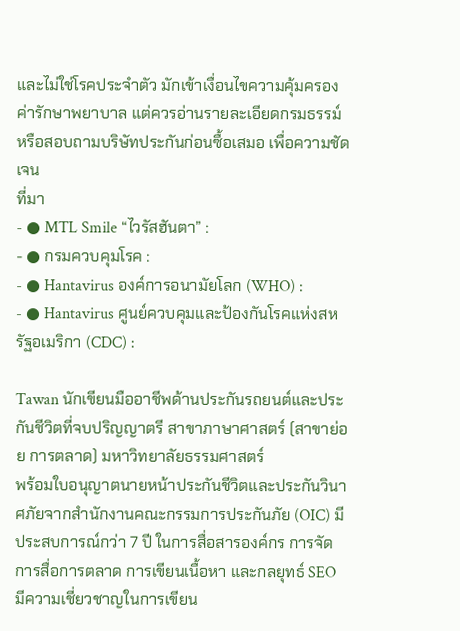และไม่ใช่โรคประจำตัว มักเข้าเงื่อนไขความคุ้มครองค่ารักษาพยาบาล แต่ควรอ่านรายละเอียดกรมธรรม์หรือสอบถามบริษัทประกันก่อนซื้อเสมอ เพื่อความชัดเจน
ที่มา
- ● MTL Smile “ไวรัสฮันตา” :
- ● กรมควบคุมโรค :
- ● Hantavirus องค์การอนามัยโลก (WHO) :
- ● Hantavirus ศูนย์ควบคุมและป้องกันโรคแห่งสหรัฐอเมริกา (CDC) :

Tawan นักเขียนมืออาชีพด้านประกันรถยนต์และประกันชีวิตที่จบปริญญาตรี สาขาภาษาศาสตร์ (สาขาย่อย การตลาด) มหาวิทยาลัยธรรมศาสตร์
พร้อมใบอนุญาตนายหน้าประกันชีวิตและประกันวินาศภัยจากสำนักงานคณะกรรมการประกันภัย (OIC) มีประสบการณ์กว่า 7 ปี ในการสื่อสารองค์กร การจัดการสื่อการตลาด การเขียนเนื้อหา และกลยุทธ์ SEO
มีความเชี่ยวชาญในการเขียน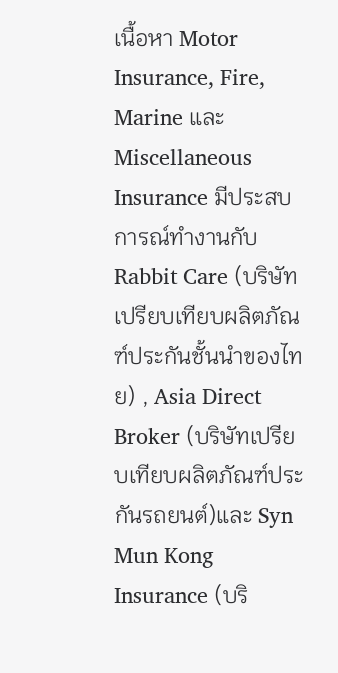เนื้อหา Motor Insurance, Fire, Marine และ Miscellaneous Insurance มีประสบการณ์ทำงานกับ Rabbit Care (บริษัทเปรียบเทียบผลิตภัณฑ์ประกันชั้นนำของไทย) , Asia Direct Broker (บริษัทเปรียบเทียบผลิตภัณฑ์ประกันรถยนต์)และ Syn Mun Kong Insurance (บริ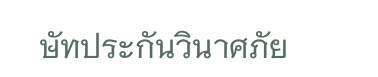ษัทประกันวินาศภัย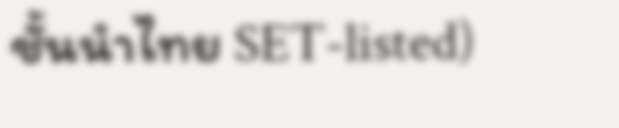ชั้นนำไทย SET-listed)